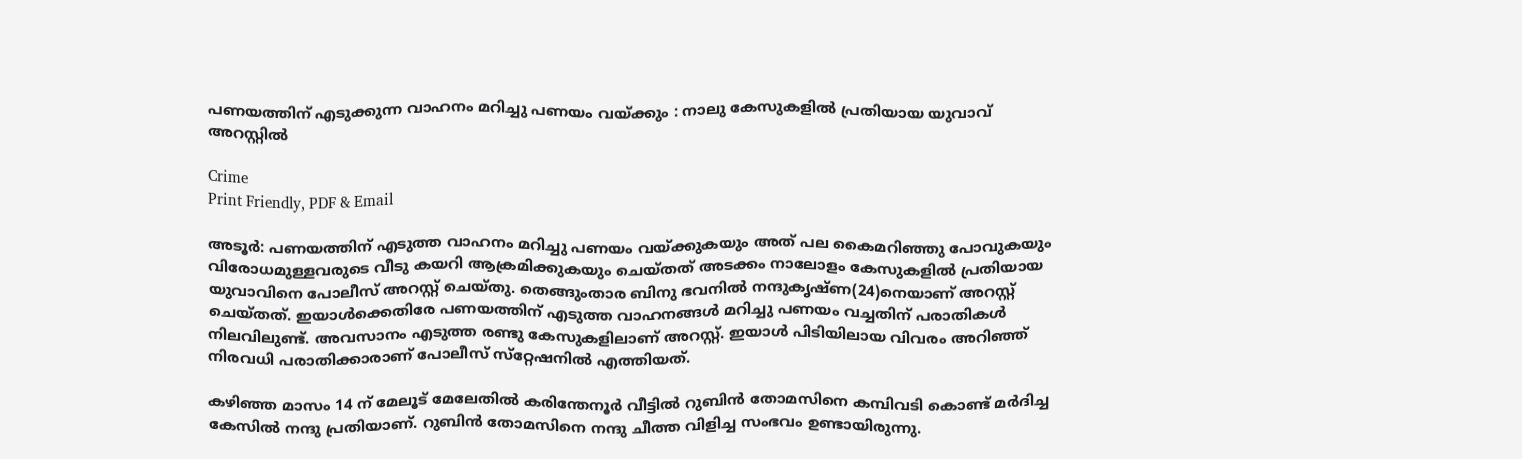പണയത്തിന് എടുക്കുന്ന വാഹനം മറിച്ചു പണയം വയ്ക്കും : നാലു കേസുകളിൽ പ്രതിയായ യുവാവ് അറസ്റ്റിൽ

Crime
Print Friendly, PDF & Email

അടൂർ: പണയത്തിന് എടുത്ത വാഹനം മറിച്ചു പണയം വയ്ക്കുകയും അത് പല കൈമറിഞ്ഞു പോവുകയും വിരോധമുള്ളവരുടെ വീടു കയറി ആക്രമിക്കുകയും ചെയ്തത് അടക്കം നാലോളം കേസുകളിൽ പ്രതിയായ യുവാവിനെ പോലീസ് അറസ്റ്റ് ചെയ്തു. തെങ്ങുംതാര ബിനു ഭവനിൽ നന്ദുകൃഷ്ണ(24)നെയാണ് അറസ്റ്റ് ചെയ്തത്. ഇയാൾക്കെതിരേ പണയത്തിന് എടുത്ത വാഹനങ്ങൾ മറിച്ചു പണയം വച്ചതിന് പരാതികൾ നിലവിലുണ്ട്. അവസാനം എടുത്ത രണ്ടു കേസുകളിലാണ് അറസ്റ്റ്. ഇയാൾ പിടിയിലായ വിവരം അറിഞ്ഞ് നിരവധി പരാതിക്കാരാണ് പോലീസ് സ്‌റ്റേഷനിൽ എത്തിയത്.

കഴിഞ്ഞ മാസം 14 ന് മേലൂട് മേലേതിൽ കരിന്തേനൂർ വീട്ടിൽ റുബിൻ തോമസിനെ കമ്പിവടി കൊണ്ട് മർദിച്ച കേസിൽ നന്ദു പ്രതിയാണ്. റുബിൻ തോമസിനെ നന്ദു ചീത്ത വിളിച്ച സംഭവം ഉണ്ടായിരുന്നു.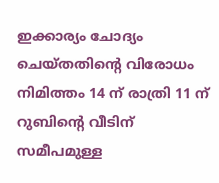ഇക്കാര്യം ചോദ്യം ചെയ്തതിന്റെ വിരോധം നിമിത്തം 14 ന് രാത്രി 11 ന് റുബിന്റെ വീടിന് സമീപമുള്ള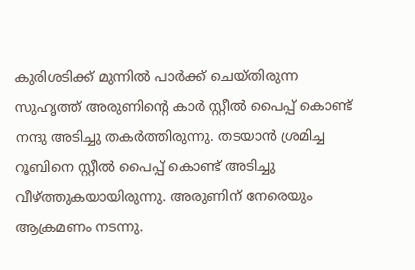കുരിശടിക്ക് മുന്നിൽ പാർക്ക് ചെയ്തിരുന്ന സുഹൃത്ത് അരുണിന്റെ കാർ സ്റ്റീൽ പൈപ്പ് കൊണ്ട് നന്ദു അടിച്ചു തകർത്തിരുന്നു. തടയാൻ ശ്രമിച്ച റൂബിനെ സ്റ്റീൽ പൈപ്പ് കൊണ്ട് അടിച്ചു വീഴ്ത്തുകയായിരുന്നു. അരുണിന് നേരെയും ആക്രമണം നടന്നു.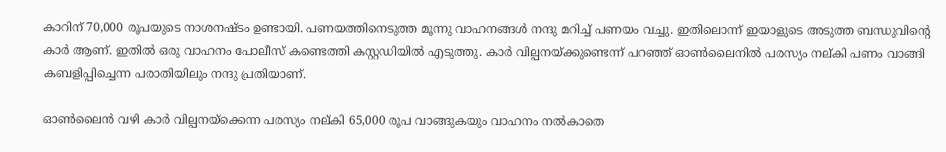കാറിന് 70,000 രൂപയുടെ നാശനഷ്ടം ഉണ്ടായി. പണയത്തിനെടുത്ത മൂന്നു വാഹനങ്ങൾ നന്ദു മറിച്ച് പണയം വച്ചു. ഇതിലൊന്ന് ഇയാളുടെ അടുത്ത ബന്ധുവിന്റെ കാർ ആണ്. ഇതിൽ ഒരു വാഹനം പോലീസ് കണ്ടെത്തി കസ്റ്റഡിയിൽ എടുത്തു. കാർ വില്പനയ്ക്കുണ്ടെന്ന് പറഞ്ഞ് ഓൺലൈനിൽ പരസ്യം നല്കി പണം വാങ്ങി കബളിപ്പിച്ചെന്ന പരാതിയിലും നന്ദു പ്രതിയാണ്.

ഓൺലൈൻ വഴി കാർ വില്പനയ്‌ക്കെന്ന പരസ്യം നല്കി 65,000 രൂപ വാങ്ങുകയും വാഹനം നൽകാതെ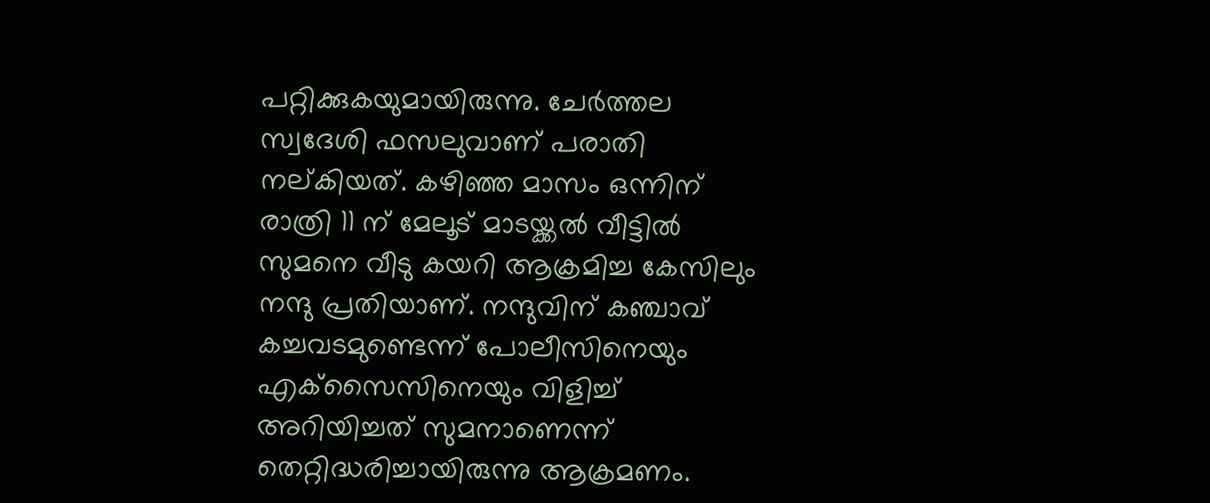പറ്റിക്കുകയുമായിരുന്നു. ചേർത്തല സ്വദേശി ഫസലുവാണ് പരാതി നല്കിയത്. കഴിഞ്ഞ മാസം ഒന്നിന് രാത്രി 11 ന് മേലൂട് മാടയ്ക്കൽ വീട്ടിൽ സുമനെ വീടു കയറി ആക്രമിച്ച കേസിലും നന്ദു പ്രതിയാണ്. നന്ദുവിന് കഞ്ചാവ് കച്ചവടമുണ്ടെന്ന് പോലീസിനെയും എക്‌സൈസിനെയും വിളിച്ച് അറിയിച്ചത് സുമനാണെന്ന് തെറ്റിദ്ധരിച്ചായിരുന്നു ആക്രമണം.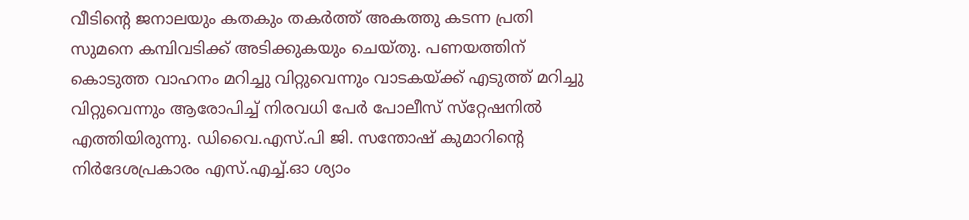വീടിന്റെ ജനാലയും കതകും തകർത്ത് അകത്തു കടന്ന പ്രതി സുമനെ കമ്പിവടിക്ക് അടിക്കുകയും ചെയ്തു. പണയത്തിന് കൊടുത്ത വാഹനം മറിച്ചു വിറ്റുവെന്നും വാടകയ്ക്ക് എടുത്ത് മറിച്ചു വിറ്റുവെന്നും ആരോപിച്ച് നിരവധി പേർ പോലീസ് സ്‌റ്റേഷനിൽ എത്തിയിരുന്നു. ഡിവൈ.എസ്.പി ജി. സന്തോഷ് കുമാറിന്റെ നിർദേശപ്രകാരം എസ്.എച്ച്.ഓ ശ്യാം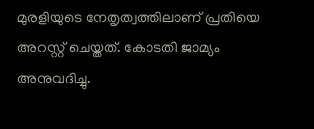മുരളിയുടെ നേതൃത്വത്തിലാണ് പ്രതിയെ അറസ്റ്റ് ചെയ്തത്. കോടതി ജാമ്യം അനുവദിച്ചു.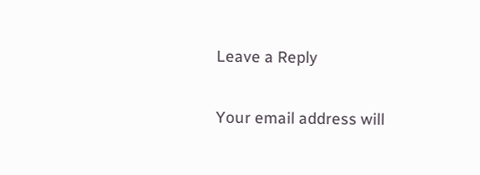Leave a Reply

Your email address will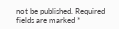not be published. Required fields are marked *